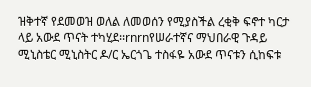ዝቅተኛ የደመወዝ ወለል ለመወሰን የሚያስችል ረቂቅ ፍኖተ ካርታ ላይ አውደ ጥናት ተካሂደ፡፡rnrnየሠራተኛና ማህበራዊ ጉዳይ ሚኒስቴር ሚኒስትር ዶ/ር ኤርጎጌ ተስፋዬ አውደ ጥናቱን ሲከፍቱ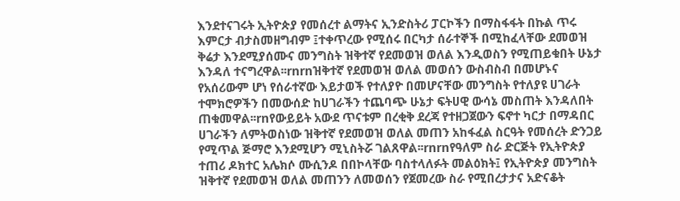እንደተናገሩት ኢትዮጵያ የመሰረተ ልማትና ኢንድስትሪ ፓርኮችን በማስፋፋት በኩል ጥሩ እምርታ ብታስመዘግብም ፤ተቀጥረው የሚሰሩ በርካታ ሰራተኞች በሚከፈላቸው ደመወዝ ቅሬታ እንደሚያሰሙና መንግስት ዝቅተኛ የደመወዝ ወለል እንዲወስን የሚጠይቁበት ሁኔታ እንዳለ ተናግረዋል፡፡rnrnዝቅተኛ የደመወዝ ወለል መወሰን ውስብስብ በመሆኑና የአሰሪውም ሆነ የሰራተኛው እይታወች የተለያዮ በመሆናቸው መንግስት የተለያዩ ሀገራት ተሞክሮዎችን በመውሰድ ከሀገራችን ተጨባጭ ሁኔታ ፍትሀዊ ውሳኔ መስጠት እንዳለበት ጠቁመዋል፡፡rnየውይይት አውደ ጥናቱም በረቂቅ ደረጃ የተዘጋጀውን ፍኖተ ካርታ በማዳበር ሀገራችን ለምትወስነው ዝቅተኛ የደመወዝ ወለል መጠን አከፋፈል ስርዓት የመሰረት ድንጋይ የሚጥል ጅማሮ እንደሚሆን ሚኒስትሯ ገልጸዋል፡፡rnrnየዓለም ስራ ድርጅት የኢትዮጵያ ተጠሪ ዶክተር አሌክሶ ሙሲንዶ በበኮላቸው ባስተላለፉት መልዕክት፤ የኢትዮጵያ መንግስት ዝቅተኛ የደመወዝ ወለል መጠንን ለመወሰን የጀመረው ስራ የሚበረታታና አድናቆት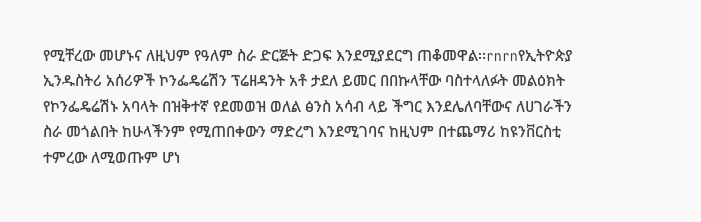የሚቸረው መሆኑና ለዚህም የዓለም ስራ ድርጅት ድጋፍ እንደሚያደርግ ጠቆመዋል፡፡rnrnየኢትዮጵያ ኢንዱስትሪ አሰሪዎች ኮንፌዴሬሽን ፕሬዘዳንት አቶ ታደለ ይመር በበኩላቸው ባስተላለፉት መልዕክት የኮንፌዴሬሽኑ አባላት በዝቅተኛ የደመወዝ ወለል ፅንስ አሳብ ላይ ችግር እንደሌለባቸውና ለሀገራችን ስራ መጎልበት ከሁላችንም የሚጠበቀውን ማድረግ እንደሚገባና ከዚህም በተጨማሪ ከዩንቨርስቲ ተምረው ለሚወጡም ሆነ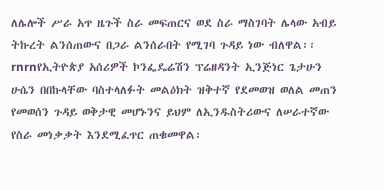ለሌሎች ሥራ አጥ ዜጉች ስራ መፍጠርና ወደ ስራ ማስገባት ሌላው አብይ ትኩረት ልንሰጠውና በጋራ ልንሰራበት የሚገባ ጉዳይ ነው ብለዋል፡፡rnrnየኢትዮጵያ አሰሪዎች ኮንፌዴሬሽን ፕሬዘዳንት ኢንጅነር ጌታሁን ሁሴን በበኩላቸው ባስተላለፉት መልዕክት ዝቅተኛ የደመወዝ ወለል መጠን የመወሰን ጉዳይ ወቅታዊ መሆኑንና ይህም ለኢንዱስትሪውና ለሠራተኛው የስራ መነቃቃት እንደሚፈጥር ጠቁመዋል፡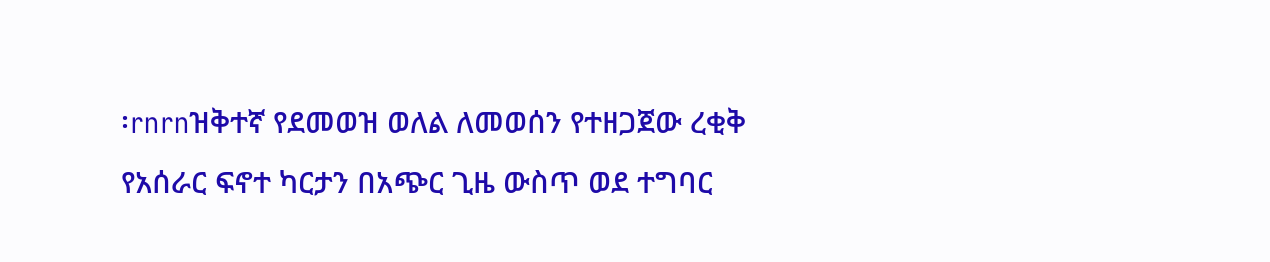፡rnrnዝቅተኛ የደመወዝ ወለል ለመወሰን የተዘጋጀው ረቂቅ የአሰራር ፍኖተ ካርታን በአጭር ጊዜ ውስጥ ወደ ተግባር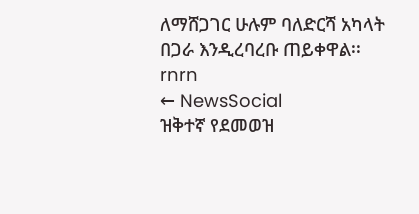ለማሸጋገር ሁሉም ባለድርሻ አካላት በጋራ እንዲረባረቡ ጠይቀዋል፡፡rnrn
← NewsSocial
ዝቅተኛ የደመወዝ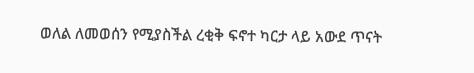ወለል ለመወሰን የሚያስችል ረቂቅ ፍኖተ ካርታ ላይ አውደ ጥናት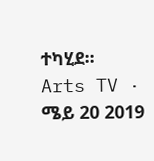ተካሂደ፡፡
Arts TV · ሜይ 20 2019